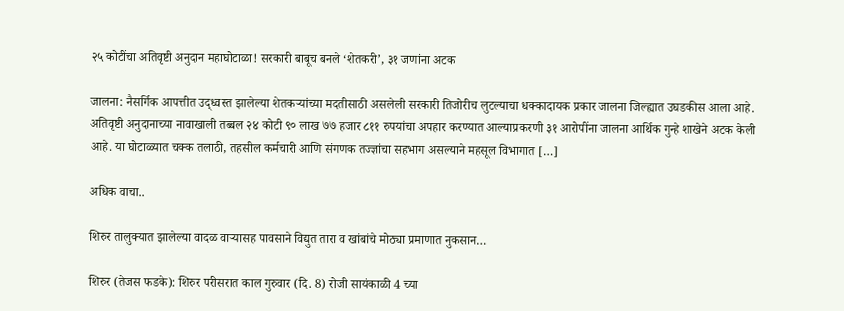२५ कोटींचा अतिवृष्टी अनुदान महाघोटाळा! सरकारी बाबूच बनले ‘शेतकरी’, ३१ जणांना अटक

जालना: नैसर्गिक आपत्तीत उद्ध्वस्त झालेल्या शेतकऱ्यांच्या मदतीसाठी असलेली सरकारी तिजोरीच लुटल्याचा धक्कादायक प्रकार जालना जिल्ह्यात उघडकीस आला आहे. अतिवृष्टी अनुदानाच्या नावाखाली तब्बल २४ कोटी ९० लाख ७७ हजार ८११ रुपयांचा अपहार करण्यात आल्याप्रकरणी ३१ आरोपींना जालना आर्थिक गुन्हे शाखेने अटक केली आहे. या घोटाळ्यात चक्क तलाठी, तहसील कर्मचारी आणि संगणक तज्ज्ञांचा सहभाग असल्याने महसूल विभागात […]

अधिक वाचा..

शिरुर तालुक्यात झालेल्या वादळ वाऱ्यासह पावसाने विद्युत तारा व खांबांचे मोठ्या प्रमाणात नुकसान…

शिरुर (तेजस फडके): शिरुर परीसरात काल गुरुवार (दि. 8) रोजी सायंकाळी 4 च्या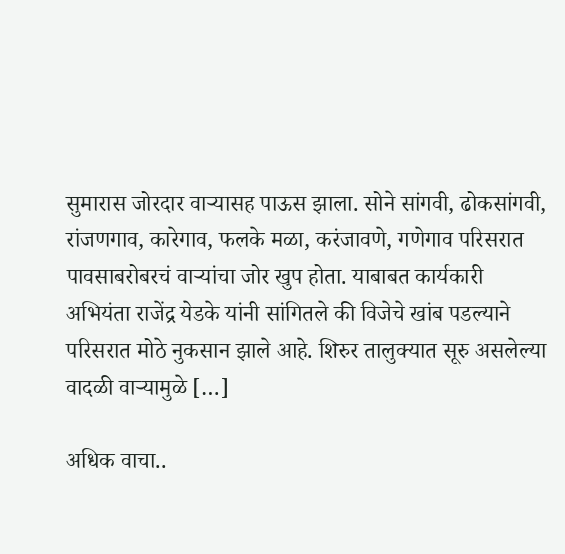सुमारास जोरदार वाऱ्यासह पाऊस झाला. सोने सांगवी, ढोकसांगवी, रांजणगाव, कारेगाव, फलके मळा, करंजावणे, गणेगाव परिसरात पावसाबरोबरचं वाऱ्यांचा जोर खुप होता. याबाबत कार्यकारी अभियंता राजेंद्र येडके यांनी सांगितले की विजेचे खांब पडल्याने परिसरात मोठे नुकसान झाले आहे. शिरुर तालुक्यात सूरु असलेल्या वादळी वाऱ्यामुळे […]

अधिक वाचा..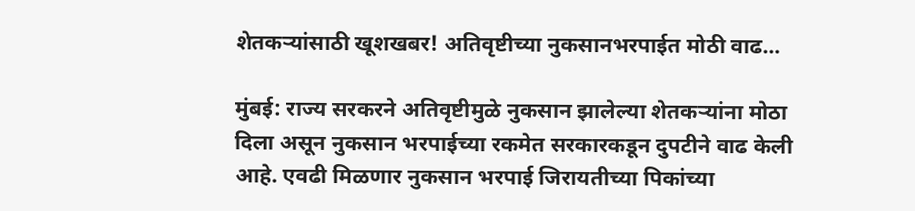शेतकऱ्यांसाठी खूशखबर! अतिवृष्टीच्या नुकसानभरपाईत मोठी वाढ…

मुंबई: राज्य सरकरने अतिवृष्टीमुळे नुकसान झालेल्या शेतकऱ्यांना मोठा दिला असून नुकसान भरपाईच्या रकमेत सरकारकडून दुपटीने वाढ केली आहे. एवढी मिळणार नुकसान भरपाई जिरायतीच्या पिकांच्या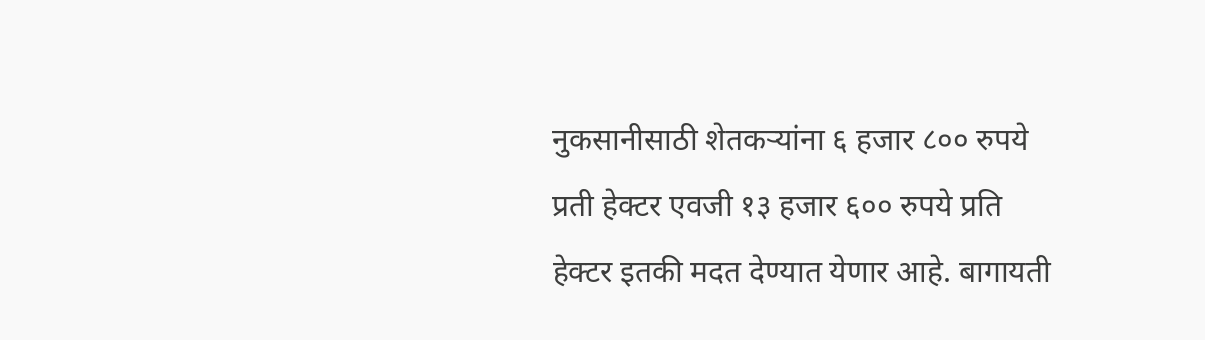नुकसानीसाठी शेतकऱ्यांना ६ हजार ८०० रुपये प्रती हेक्टर एवजी १३ हजार ६०० रुपये प्रति हेक्टर इतकी मदत देण्यात येणार आहे. बागायती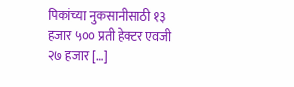पिकांच्या नुकसानीसाठी १३ हजार ५०० प्रती हेक्टर एवजी २७ हजार […]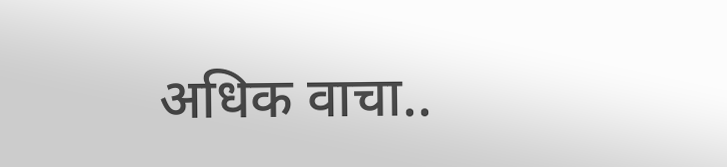अधिक वाचा..